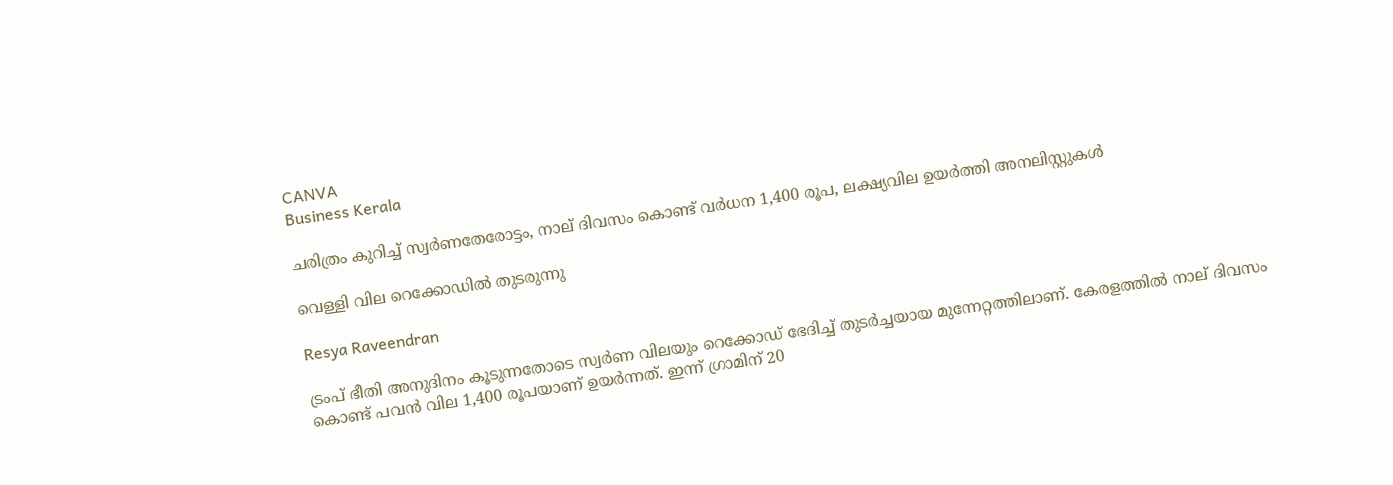CANVA
Business Kerala

ചരിത്രം കുറിച്ച് സ്വര്‍ണതേരോട്ടം, നാല് ദിവസം കൊണ്ട് വര്‍ധന 1,400 രൂപ, ലക്ഷ്യവില ഉയര്‍ത്തി അനലിസ്റ്റുകള്‍

വെള്ളി വില റെക്കോഡില്‍ തുടരുന്നു

Resya Raveendran

ട്രംപ് ഭീതി അനുദിനം കൂടുന്നതോടെ സ്വര്‍ണ വിലയും റെക്കോഡ് ഭേദിച്ച് തുടര്‍ച്ചയായ മുന്നേറ്റത്തിലാണ്. കേരളത്തില്‍ നാല് ദിവസം കൊണ്ട് പവന്‍ വില 1,400 രൂപയാണ് ഉയര്‍ന്നത്. ഇന്ന് ഗ്രാമിന് 20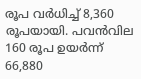രൂപ വര്‍ധിച്ച് 8,360 രൂപയായി. പവന്‍വില 160 രൂപ ഉയര്‍ന്ന് 66,880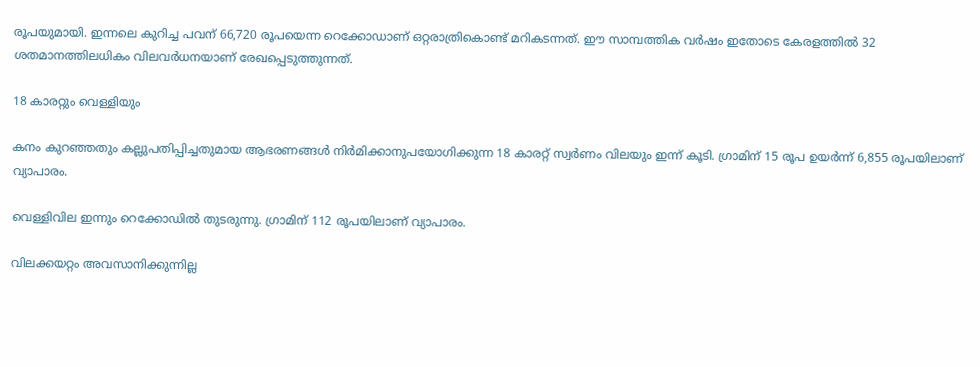രൂപയുമായി. ഇന്നലെ കുറിച്ച പവന് 66,720 രൂപയെന്ന റെക്കോഡാണ് ഒറ്റരാത്രികൊണ്ട് മറികടന്നത്. ഈ സാമ്പത്തിക വര്‍ഷം ഇതോടെ കേരളത്തില്‍ 32 ശതമാനത്തിലധികം വിലവര്‍ധനയാണ് രേഖപ്പെടുത്തുന്നത്.

18 കാരറ്റും വെള്ളിയും

കനം കുറഞ്ഞതും കല്ലുപതിപ്പിച്ചതുമായ ആഭരണങ്ങള്‍ നിര്‍മിക്കാനുപയോഗിക്കുന്ന 18 കാരറ്റ് സ്വര്‍ണം വിലയും ഇന്ന് കൂടി. ഗ്രാമിന് 15 രൂപ ഉയര്‍ന്ന് 6,855 രൂപയിലാണ് വ്യാപാരം.

വെള്ളിവില ഇന്നും റെക്കോഡില്‍ തുടരുന്നു. ഗ്രാമിന് 112 രൂപയിലാണ് വ്യാപാരം.

വിലക്കയറ്റം അവസാനിക്കുന്നില്ല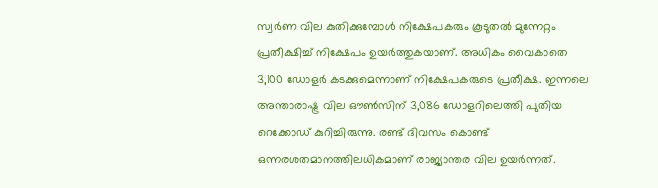സ്വര്‍ണ വില കുതിക്കുമ്പോള്‍ നിക്ഷേപകരും കൂടുതല്‍ മുന്നേറ്റം പ്രതീക്ഷിച്ച് നിക്ഷേപം ഉയര്‍ത്തുകയാണ്. അധികം വൈകാതെ 3,100 ഡോളര്‍ കടക്കുമെന്നാണ് നിക്ഷേപകരുടെ പ്രതീക്ഷ. ഇന്നലെ അന്താരാഷ്ട്ര വില ഔണ്‍സിന് 3,086 ഡോളറിലെത്തി പുതിയ റെക്കോഡ് കുറിച്ചിരുന്നു. രണ്ട് ദിവസം കൊണ്ട് ഒന്നരശതമാനത്തിലധികമാണ് രാജ്യാന്തര വില ഉയര്‍ന്നത്.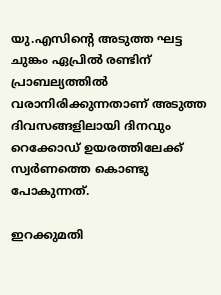യു.എസിന്റെ അടുത്ത ഘട്ട ചുങ്കം ഏപ്രില്‍ രണ്ടിന് പ്രാബല്യത്തില്‍ വരാനിരിക്കുന്നതാണ് അടുത്ത ദിവസങ്ങളിലായി ദിനവും റെക്കോഡ് ഉയരത്തിലേക്ക് സ്വര്‍ണത്തെ കൊണ്ടു പോകുന്നത്.

ഇറക്കുമതി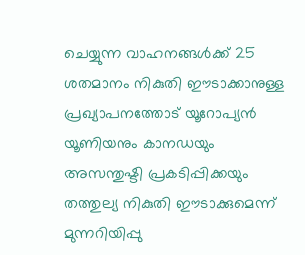ചെയ്യുന്ന വാഹനങ്ങള്‍ക്ക് 25 ശതമാനം നികുതി ഈടാക്കാനുള്ള പ്രഖ്യാപനത്തോട് യൂറോപ്യന്‍ യൂണിയനും കാനഡയും അസന്തുഷ്ടി പ്രകടിപ്പിക്കയും തത്തുല്യ നികുതി ഈടാക്കുമെന്ന് മുന്നറിയിപ്പു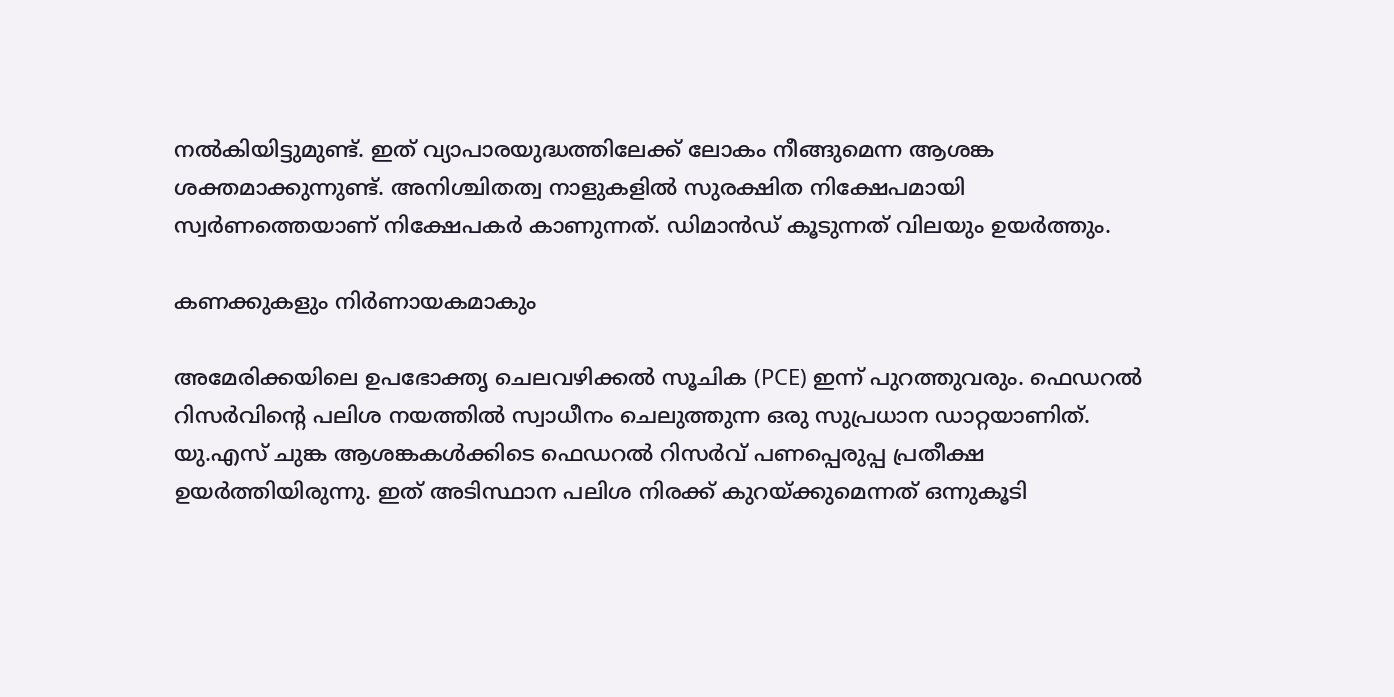നല്‍കിയിട്ടുമുണ്ട്. ഇത് വ്യാപാരയുദ്ധത്തിലേക്ക് ലോകം നീങ്ങുമെന്ന ആശങ്ക ശക്തമാക്കുന്നുണ്ട്. അനിശ്ചിതത്വ നാളുകളില്‍ സുരക്ഷിത നിക്ഷേപമായി സ്വര്‍ണത്തെയാണ് നിക്ഷേപകര്‍ കാണുന്നത്. ഡിമാന്‍ഡ് കൂടുന്നത് വിലയും ഉയര്‍ത്തും.

കണക്കുകളും നിര്‍ണായകമാകും

അമേരിക്കയിലെ ഉപഭോക്തൃ ചെലവഴിക്കല്‍ സൂചിക (PCE) ഇന്ന് പുറത്തുവരും. ഫെഡറല്‍ റിസര്‍വിന്റെ പലിശ നയത്തില്‍ സ്വാധീനം ചെലുത്തുന്ന ഒരു സുപ്രധാന ഡാറ്റയാണിത്. യു.എസ് ചുങ്ക ആശങ്കകള്‍ക്കിടെ ഫെഡറല്‍ റിസര്‍വ് പണപ്പെരുപ്പ പ്രതീക്ഷ ഉയര്‍ത്തിയിരുന്നു. ഇത് അടിസ്ഥാന പലിശ നിരക്ക് കുറയ്ക്കുമെന്നത് ഒന്നുകൂടി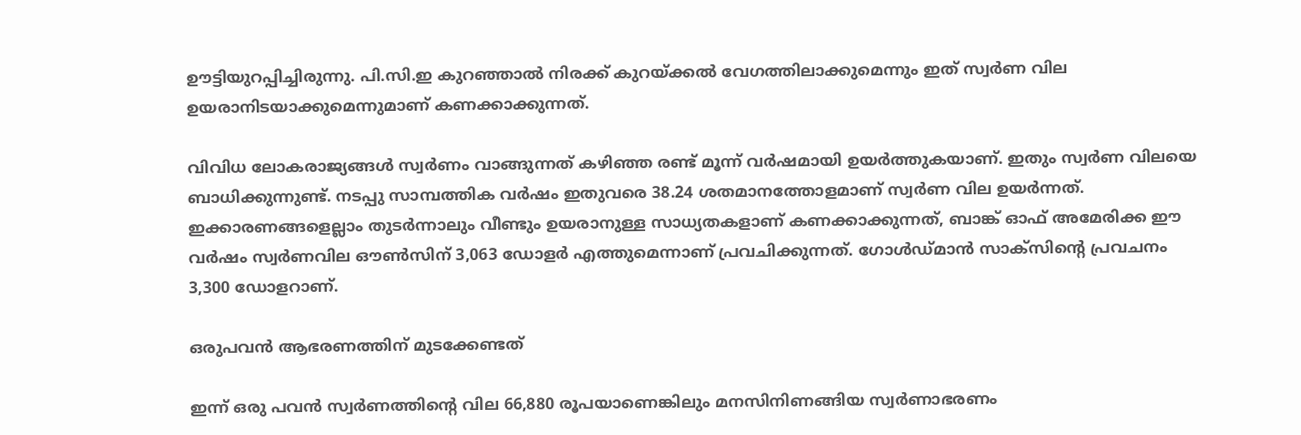ഊട്ടിയുറപ്പിച്ചിരുന്നു. പി.സി.ഇ കുറഞ്ഞാല്‍ നിരക്ക് കുറയ്ക്കല്‍ വേഗത്തിലാക്കുമെന്നും ഇത് സ്വര്‍ണ വില ഉയരാനിടയാക്കുമെന്നുമാണ് കണക്കാക്കുന്നത്.

വിവിധ ലോകരാജ്യങ്ങള്‍ സ്വര്‍ണം വാങ്ങുന്നത് കഴിഞ്ഞ രണ്ട് മൂന്ന് വര്‍ഷമായി ഉയര്‍ത്തുകയാണ്. ഇതും സ്വര്‍ണ വിലയെ ബാധിക്കുന്നുണ്ട്. നടപ്പു സാമ്പത്തിക വര്‍ഷം ഇതുവരെ 38.24 ശതമാനത്തോളമാണ് സ്വര്‍ണ വില ഉയര്‍ന്നത്. ഇക്കാരണങ്ങളെല്ലാം തുടര്‍ന്നാലും വീണ്ടും ഉയരാനുള്ള സാധ്യതകളാണ് കണക്കാക്കുന്നത്, ബാങ്ക് ഓഫ് അമേരിക്ക ഈ വര്‍ഷം സ്വര്‍ണവില ഔണ്‍സിന് 3,063 ഡോളര്‍ എത്തുമെന്നാണ് പ്രവചിക്കുന്നത്. ഗോള്‍ഡ്മാന്‍ സാക്‌സിന്റെ പ്രവചനം 3,300 ഡോളറാണ്.

ഒരുപവന്‍ ആഭരണത്തിന് മുടക്കേണ്ടത്

ഇന്ന് ഒരു പവന്‍ സ്വര്‍ണത്തിന്റെ വില 66,880 രൂപയാണെങ്കിലും മനസിനിണങ്ങിയ സ്വര്‍ണാഭരണം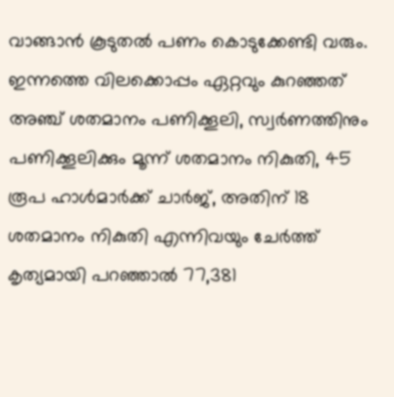വാങ്ങാന്‍ കൂടുതല്‍ പണം കൊടുക്കേണ്ടി വരും. ഇന്നത്തെ വിലക്കൊപ്പം ഏറ്റവും കുറഞ്ഞത് അഞ്ച് ശതമാനം പണിക്കൂലി, സ്വര്‍ണത്തിനും പണിക്കൂലിക്കും മൂന്ന് ശതമാനം നികുതി, 45 രൂപ ഹാള്‍മാര്‍ക്ക് ചാര്‍ജ്, അതിന് 18 ശതമാനം നികുതി എന്നിവയും ചേര്‍ത്ത് കൃത്യമായി പറഞ്ഞാല്‍ 77,381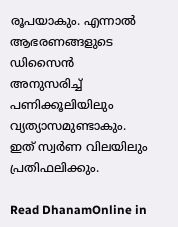രൂപയാകും. എന്നാല്‍ ആഭരണങ്ങളുടെ ഡിസൈന്‍ അനുസരിച്ച് പണിക്കൂലിയിലും വ്യത്യാസമുണ്ടാകും. ഇത് സ്വര്‍ണ വിലയിലും പ്രതിഫലിക്കും.

Read DhanamOnline in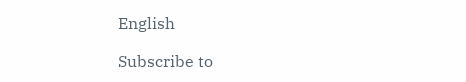English

Subscribe to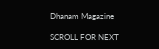Dhanam Magazine

SCROLL FOR NEXT